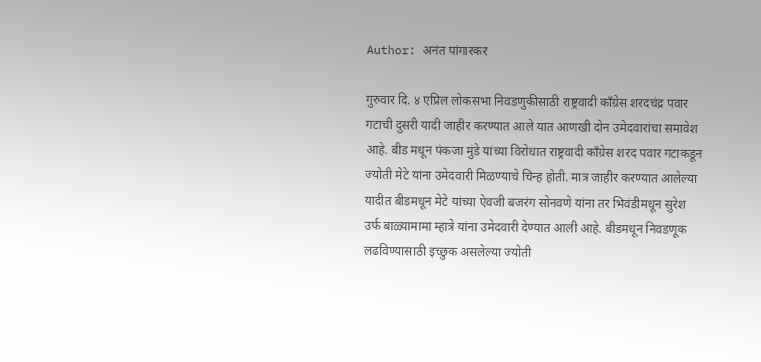Author: अनंत पांगारकर

गुरुवार दि. ४ एप्रिल लोकसभा निवडणुकीसाठी राष्ट्रवादी काँग्रेस शरदचंद्र पवार गटाची दुसरी यादी जाहीर करण्यात आले यात आणखी दोन उमेदवारांचा समावेश आहे. बीड मधून पंकजा मुंडे यांच्या विरोधात राष्ट्रवादी काँग्रेस शरद पवार गटाकडून ज्योती मेटे यांना उमेदवारी मिळण्याचे चिन्ह होती. मात्र जाहीर करण्यात आलेल्या यादीत बीडमधून मेटे यांच्या ऐवजी बजरंग सोनवणे यांना तर भिवंडीमधून सुरेश उर्फ बाळ्यामामा म्हात्रे यांना उमेदवारी देण्यात आली आहे. बीडमधून निवडणूक लढविण्यासाठी इच्छुक असलेल्या ज्योती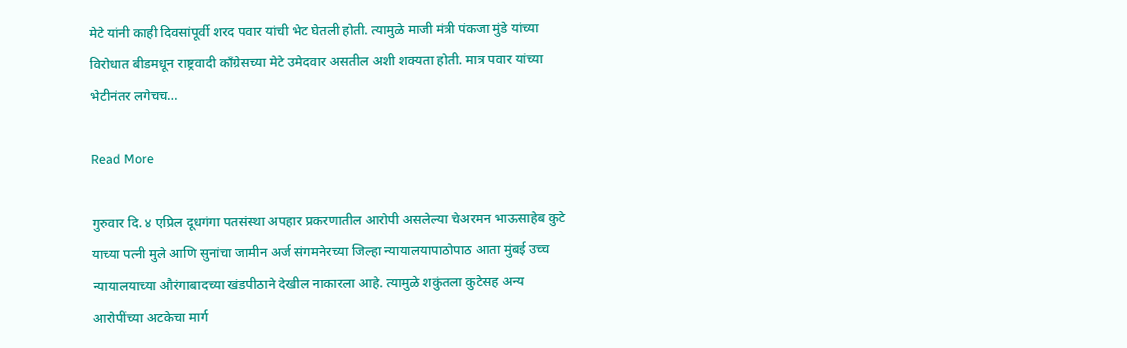मेटे यांनी काही दिवसांपूर्वी शरद पवार यांची भेट घेतली होती. त्यामुळे माजी मंत्री पंकजा मुंडे यांच्या विरोधात बीडमधून राष्ट्रवादी काँग्रेसच्या मेटे उमेदवार असतील अशी शक्यता होती. मात्र पवार यांच्या भेटीनंतर लगेचच…

Read More

गुरुवार दि. ४ एप्रिल दूधगंगा पतसंस्था अपहार प्रकरणातील आरोपी असलेल्या चेअरमन भाऊसाहेब कुटे याच्या पत्नी मुले आणि सुनांचा जामीन अर्ज संगमनेरच्या जिल्हा न्यायालयापाठोपाठ आता मुंबई उच्च न्यायालयाच्या औरंगाबादच्या खंडपीठाने देखील नाकारला आहे. त्यामुळे शकुंतला कुटेसह अन्य आरोपींच्या अटकेचा मार्ग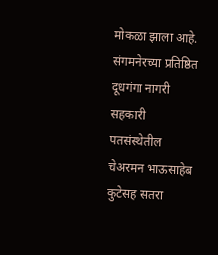मोकळा झाला आहे. संगमनेरच्या प्रतिष्ठित दूधगंगा नागरी सहकारी पतसंस्थेतील चेअरमन भाऊसाहेब कुटेसह सतरा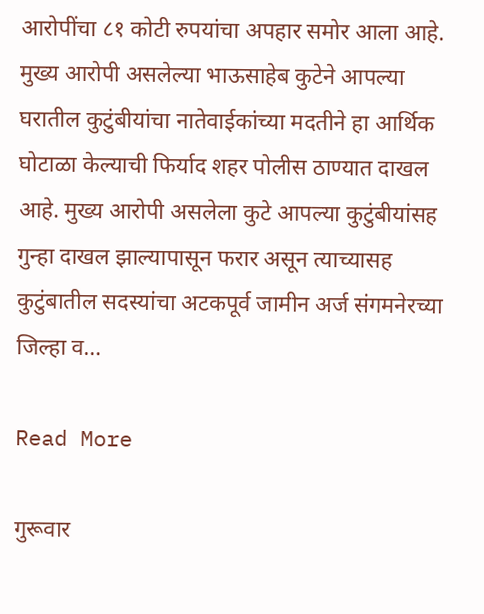आरोपींचा ८१ कोटी रुपयांचा अपहार समोर आला आहे. मुख्य आरोपी असलेल्या भाऊसाहेब कुटेने आपल्या घरातील कुटुंबीयांचा नातेवाईकांच्या मदतीने हा आर्थिक घोटाळा केल्याची फिर्याद शहर पोलीस ठाण्यात दाखल आहे. मुख्य आरोपी असलेला कुटे आपल्या कुटुंबीयांसह गुन्हा दाखल झाल्यापासून फरार असून त्याच्यासह कुटुंबातील सदस्यांचा अटकपूर्व जामीन अर्ज संगमनेरच्या जिल्हा व…

Read More

गुरूवार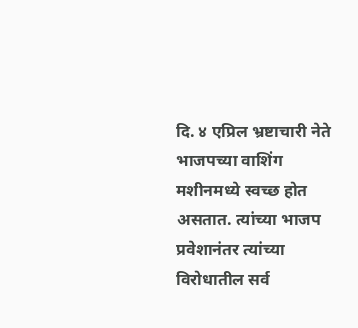दि. ४ एप्रिल भ्रष्टाचारी नेते भाजपच्या वाशिंग मशीनमध्ये स्वच्छ होत असतात. त्यांच्या भाजप प्रवेशानंतर त्यांच्या विरोधातील सर्व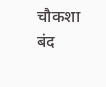चौकशा बंद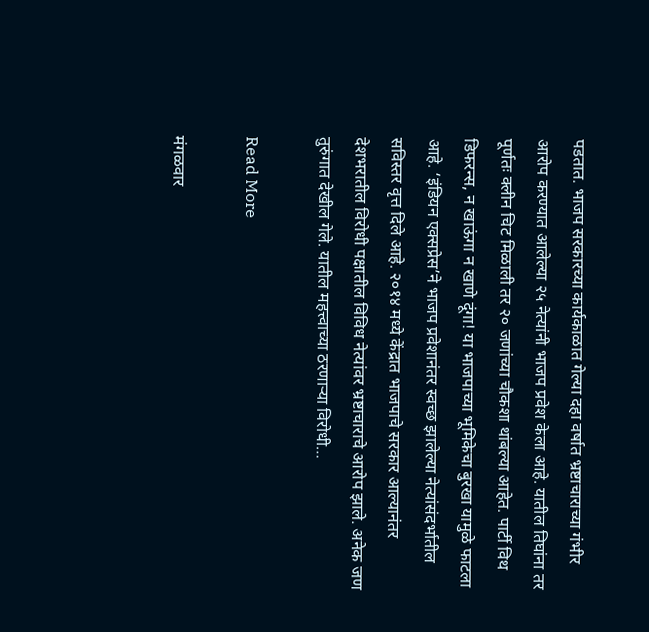पडतात. भाजप सरकारच्या कार्यकाळात गेल्या दहा वर्षात भ्रष्टाचाराच्या गंभीर आरोप करण्यात आलेल्या २५ नेत्यांनी भाजप प्रवेश केला आहे. यातील तिघांना तर पूर्णतः क्लीन चिट मिळाली तर २० जणांच्या चौकशा थांबल्या आहेत. पार्टी विथ डिफरन्स, न खाऊंगा न खाणे दूंगा! या भाजपाच्या भूमिकेचा बुरखा यामुळे फाटला आहे. ‘इंडियन एक्सप्रेस’ने भाजप प्रवेशानंतर स्वच्छ झालेल्या नेत्यांसंदर्भातील सविस्तर वृत्त दिले आहे. २०१४ मध्ये केंद्रात भाजपाचे सरकार आल्यानंतर देशभरातील विरोधी पक्षातील विविध नेत्यांवर भ्रष्टाचाराचे आरोप झाले. अनेक जण तुरुंगात देखील गेले. यातील महत्त्वाच्या ठरणाऱ्या विरोधी…

Read More

मंगळवार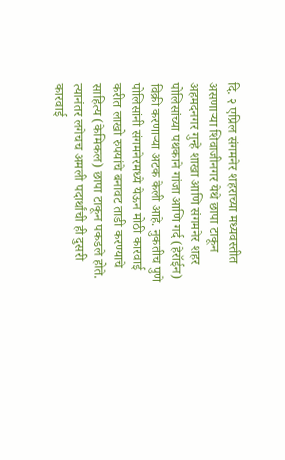दि. २ एप्रिल संगमनेर शहराच्या मध्यवस्तीत असणाऱ्या शिवाजीनगर येथे छापा टाकून अहमदनगर गुन्हे शाखा आणि संगमनेर शहर पोलिसांच्या पथकाने गांजा आणि गर्द (हेरॉईन) विक्री करणाऱ्या अटक केली आहे. नुकतीच पुणे पोलिसांनी संगमनेरमध्ये येऊन मोठी कारवाई करीत लाखो रुपयांचे बनावट ताडी करण्याचे साहित्य (केमिकल) छापा टाकून पकडले होते. त्यानंतर लगेचच अमली पदार्थांची ही दुसरी कारवाई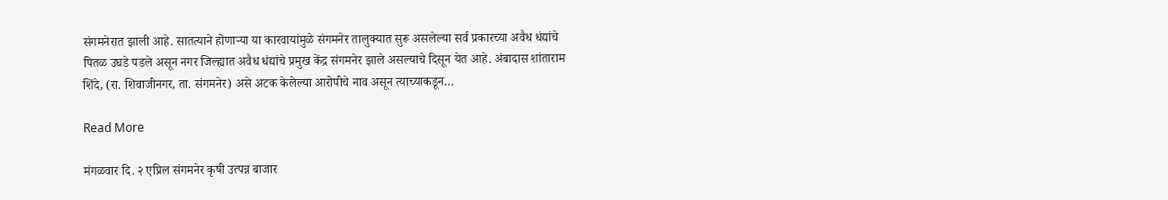संगमनेरात झाली आहे. सातत्याने होणाऱ्या या कारवायांमुळे संगमनेर तालुक्यात सुरू असलेल्या सर्व प्रकारच्या अवैध धंद्यांचे पितळ उघडे पडले असून नगर जिल्ह्यात अवैध धंद्यांचे प्रमुख केंद्र संगमनेर झाले असल्याचे दिसून येत आहे. अंबादास शांताराम शिंदे, (रा. शिवाजीनगर, ता. संगमनेर) असे अटक केलेल्या आरोपीचे नाव असून त्याच्याकडून…

Read More

मंगळवार दि. २ एप्रिल संगमनेर कृषी उत्पन्न बाजार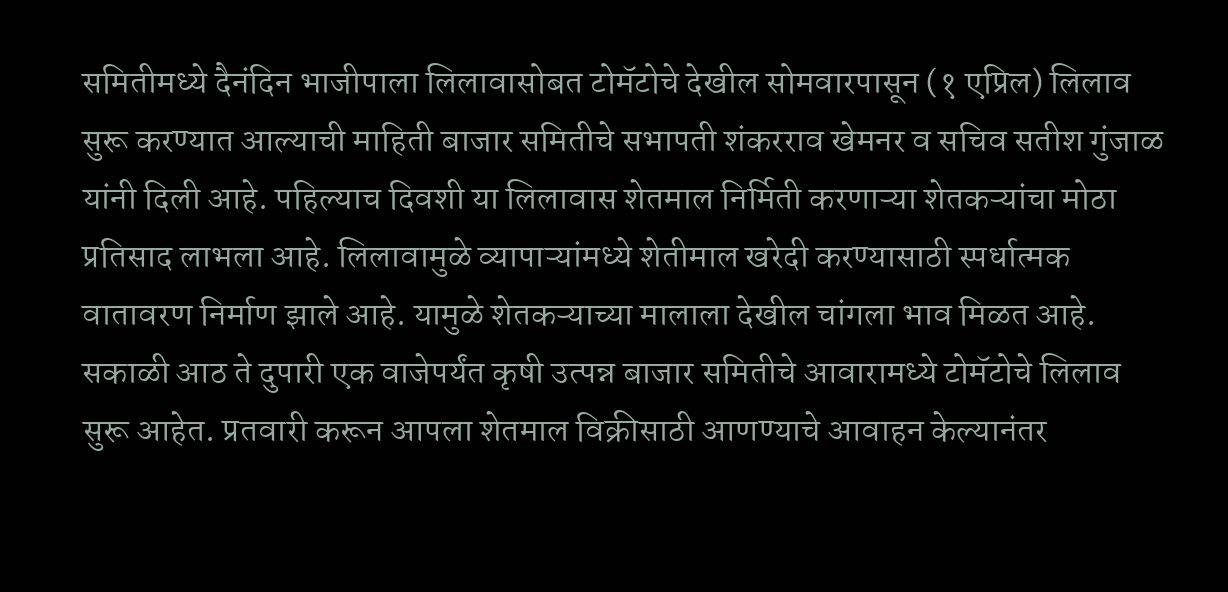समितीमध्ये दैनंदिन भाजीपाला लिलावासोबत टोमॅटोचे देखील सोमवारपासून (१ एप्रिल) लिलाव सुरू करण्यात आल्याची माहिती बाजार समितीचे सभापती शंकरराव खेमनर व सचिव सतीश गुंजाळ यांनी दिली आहे. पहिल्याच दिवशी या लिलावास शेतमाल निर्मिती करणाऱ्या शेतकऱ्यांचा मोठा प्रतिसाद लाभला आहे. लिलावामुळे व्यापाऱ्यांमध्ये शेतीमाल खरेदी करण्यासाठी स्पर्धात्मक वातावरण निर्माण झाले आहे. यामुळे शेतकऱ्याच्या मालाला देखील चांगला भाव मिळत आहे. सकाळी आठ ते दुपारी एक वाजेपर्यंत कृषी उत्पन्न बाजार समितीचे आवारामध्ये टोमॅटोचे लिलाव सुरू आहेत. प्रतवारी करून आपला शेतमाल विक्रीसाठी आणण्याचे आवाहन केल्यानंतर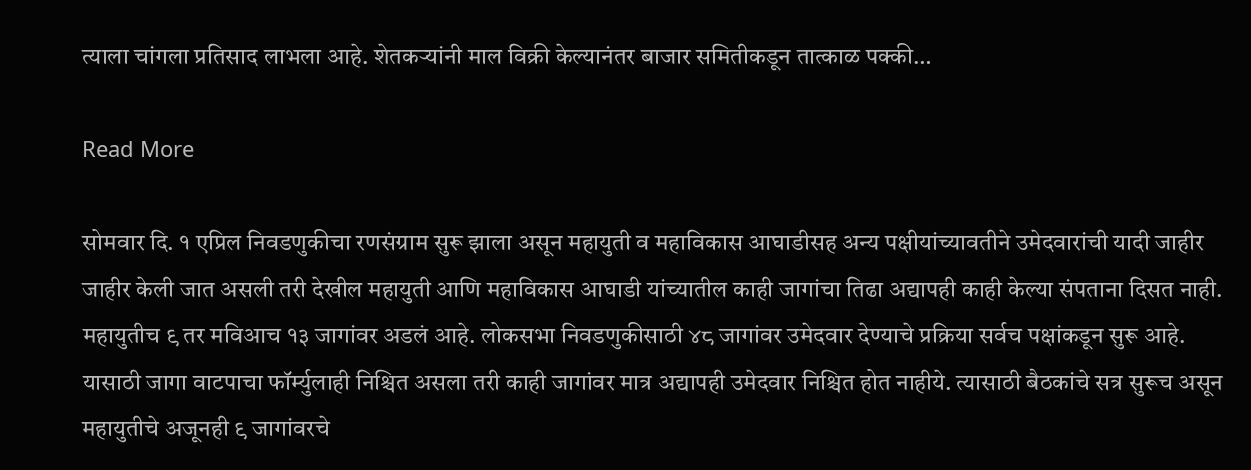त्याला चांगला प्रतिसाद लाभला आहे. शेतकऱ्यांनी माल विक्री केल्यानंतर बाजार समितीकडून तात्काळ पक्की…

Read More

सोमवार दि. १ एप्रिल निवडणुकीचा रणसंग्राम सुरू झाला असून महायुती व महाविकास आघाडीसह अन्य पक्षीयांच्यावतीने उमेदवारांची यादी जाहीर जाहीर केली जात असली तरी देखील महायुती आणि महाविकास आघाडी यांच्यातील काही जागांचा तिढा अद्यापही काही केल्या संपताना दिसत नाही. महायुतीच ९ तर मविआच १३ जागांवर अडलं आहे. लोकसभा निवडणुकीसाठी ४८ जागांवर उमेदवार देण्याचे प्रक्रिया सर्वच पक्षांकडून सुरू आहे. यासाठी जागा वाटपाचा फॉर्म्युलाही निश्चित असला तरी काही जागांवर मात्र अद्यापही उमेदवार निश्चित होत नाहीये. त्यासाठी बैठकांचे सत्र सुरूच असून महायुतीचे अजूनही ९ जागांवरचे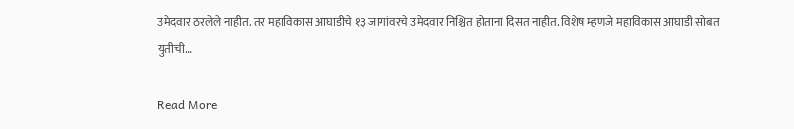उमेदवार ठरलेले नाहीत. तर महाविकास आघाडीचे १३ जागांवरचे उमेदवार निश्चित होताना दिसत नाहीत. विशेष म्हणजे महाविकास आघाडी सोबत युतीची…

Read More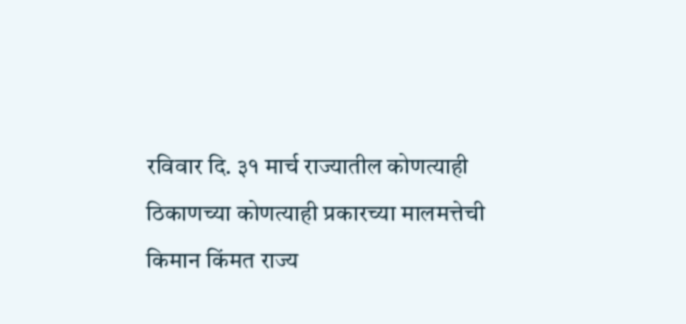रविवार दि. ३१ मार्च राज्यातील कोणत्याही ठिकाणच्या कोणत्याही प्रकारच्या मालमत्तेची किमान किंमत राज्य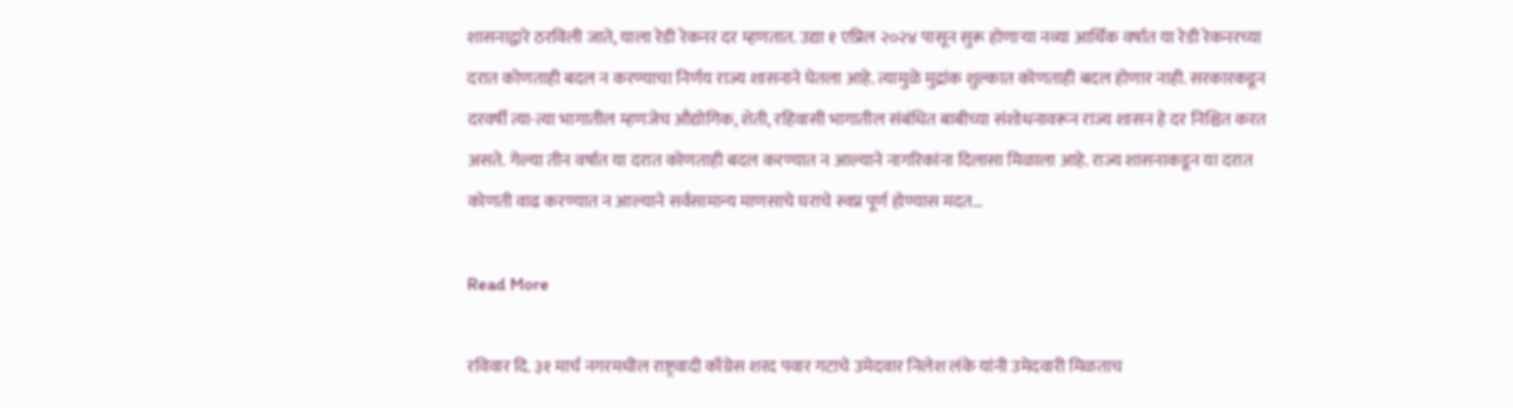शासनाद्वारे ठरविली जाते, याला रेडी रेकनर दर म्हणतात. उद्या १ एप्रिल २०२४ पासून सुरू होणाऱ्या नव्या आर्थिक वर्षात या रेडी रेकनरच्या दरात कोणताही बदल न करण्याचा निर्णय राज्य शासनाने घेतला आहे. त्यामुळे मुद्रांक शुल्कात कोणताही बदल होणार नाही. सरकारकडून दरवर्षी त्या-त्या भागातील म्हणजेच औद्योगिक, शेती, रहिवासी भागातील संबंधित बाबीच्या संशोधनावरून राज्य शासन हे दर निश्चित करत असते. गेल्या तीन वर्षात या दरात कोणताही बदल करण्यात न आल्याने नागरिकांना दिलासा मिळाला आहे. राज्य शासनाकडून या दरात कोणती वाढ करण्यात न आल्याने सर्वसामान्य माणसाचे घराचे स्वप्न पूर्ण होण्यास मदत…

Read More

रविवार दि. ३१ मार्च नगरमधील राष्ट्रवादी काँग्रेस शरद पवार गटाचे उमेदवार निलेश लंके यांनी उमेदवारी मिळताच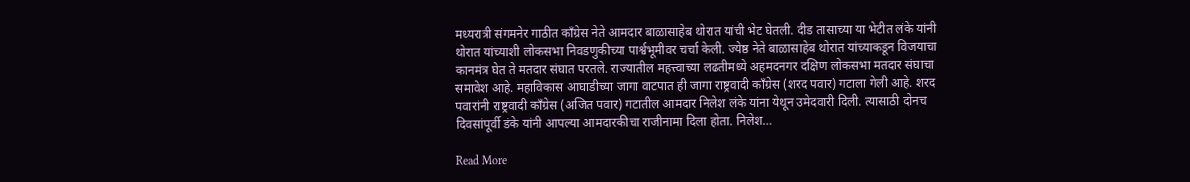मध्यरात्री संगमनेर गाठीत काँग्रेस नेते आमदार बाळासाहेब थोरात यांची भेट घेतली. दीड तासाच्या या भेटीत लंके यांनी थोरात यांच्याशी लोकसभा निवडणुकीच्या पार्श्वभूमीवर चर्चा केली. ज्येष्ठ नेते बाळासाहेब थोरात यांच्याकडून विजयाचा कानमंत्र घेत ते मतदार संघात परतले. राज्यातील महत्त्वाच्या लढतीमध्ये अहमदनगर दक्षिण लोकसभा मतदार संघाचा समावेश आहे. महाविकास आघाडीच्या जागा वाटपात ही जागा राष्ट्रवादी काँग्रेस (शरद पवार) गटाला गेली आहे. शरद पवारांनी राष्ट्रवादी काँग्रेस (अजित पवार) गटातील आमदार निलेश लंके यांना येथून उमेदवारी दिली. त्यासाठी दोनच दिवसांपूर्वी डंके यांनी आपल्या आमदारकीचा राजीनामा दिला होता. निलेश…

Read More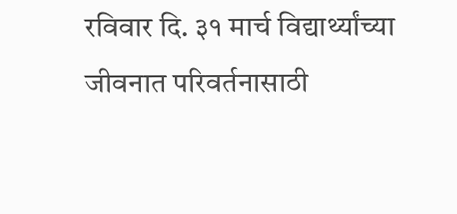रविवार दि. ३१ मार्च विद्यार्थ्यांच्या जीवनात परिवर्तनासाठी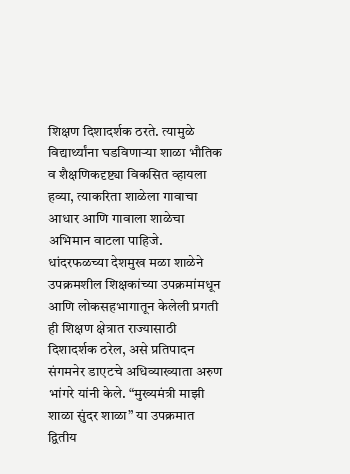शिक्षण दिशादर्शक ठरते. त्यामुळे विद्यार्थ्यांना घडविणाऱ्या शाळा भौतिक व शैक्षणिकदृष्ट्या विकसित व्हायला हव्या, त्याकरिता शाळेला गावाचा आधार आणि गावाला शाळेचा अभिमान वाटला पाहिजे. धांदरफळच्या देशमुख मळा शाळेने उपक्रमशील शिक्षकांच्या उपक्रमांमधून आणि लोकसहभागातून केलेली प्रगती ही शिक्षण क्षेत्रात राज्यासाठी दिशादर्शक ठरेल, असे प्रतिपादन संगमनेर डाएटचे अधिव्याख्याता अरुण भांगरे यांनी केले. “मुख्यमंत्री माझी शाळा सुंदर शाळा” या उपक्रमात द्वितीय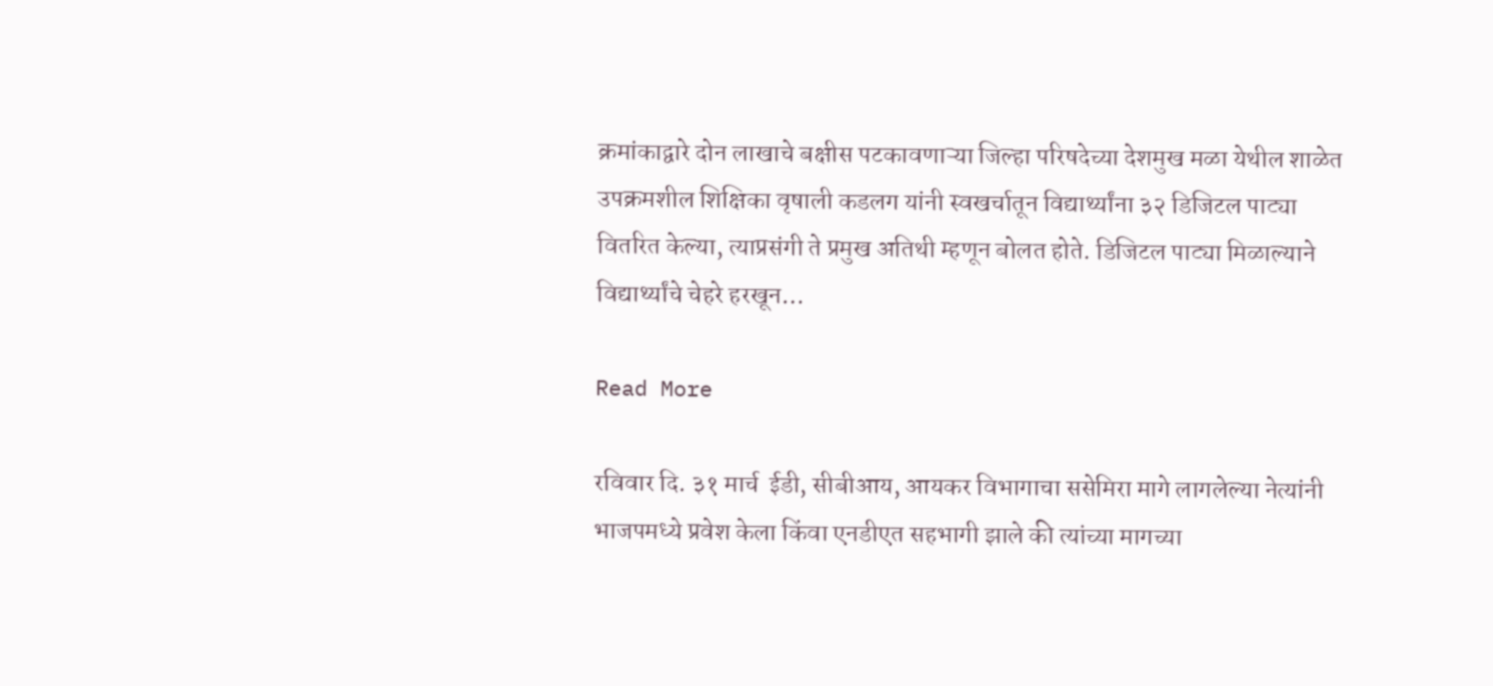क्रमांकाद्वारे दोन लाखाचे बक्षीस पटकावणाऱ्या जिल्हा परिषदेच्या देशमुख मळा येथील शाळेत उपक्रमशील शिक्षिका वृषाली कडलग यांनी स्वखर्चातून विद्यार्थ्यांना ३२ डिजिटल पाट्या वितरित केल्या, त्याप्रसंगी ते प्रमुख अतिथी म्हणून बोलत होते. डिजिटल पाट्या मिळाल्याने विद्यार्थ्यांचे चेहरे हरखून…

Read More

रविवार दि. ३१ मार्च  ईडी, सीबीआय, आयकर विभागाचा ससेमिरा मागे लागलेल्या नेत्यांनी भाजपमध्ये प्रवेश केला किंवा एनडीएत सहभागी झाले की त्यांच्या मागच्या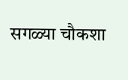सगळ्या चौकशा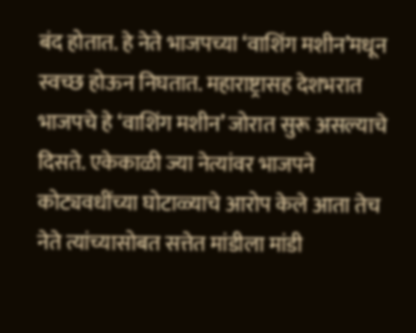बंद होतात. हे नेते भाजपच्या ‘वाशिंग मशीन’मधून स्वच्छ होऊन निघतात. महाराष्ट्रासह देशभरात भाजपचे हे ‘वाशिंग मशीन’ जोरात सुरू असल्याचे दिसते. एकेकाळी ज्या नेत्यांवर भाजपने कोट्यवधींच्या घोटाळ्याचे आरोप केले आता तेच नेते त्यांच्यासोबत सत्तेत मांडीला मांडी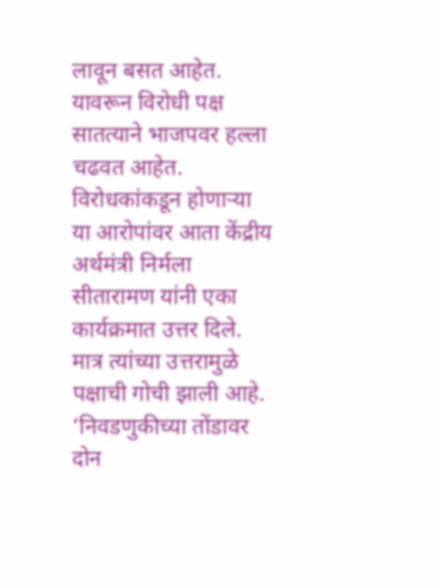लावून बसत आहेत. यावरून विरोधी पक्ष सातत्याने भाजपवर हल्ला चढवत आहेत. विरोधकांकडून होणाऱ्या या आरोपांवर आता केंद्रीय अर्थमंत्री निर्मला सीतारामण यांनी एका कार्यक्रमात उत्तर दिले. मात्र त्यांच्या उत्तरामुळे पक्षाची गोची झाली आहे. ‘निवडणुकीच्या तोंडावर दोन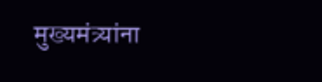मुख्यमंत्र्यांना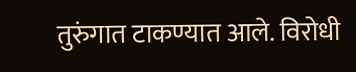तुरुंगात टाकण्यात आले. विरोधी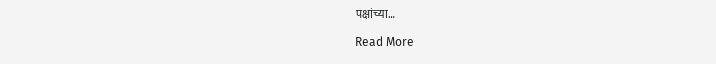पक्षांच्या…

Read More